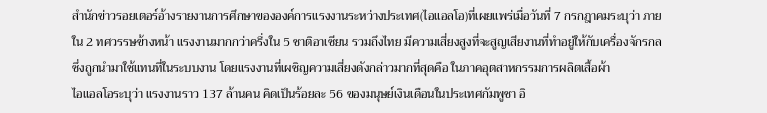สำนักข่าวรอยเตอร์อ้างรายงานการศึกษาขององค์การแรงงานระหว่างประเทศ(ไอแอลโอ)ที่เผยแพร่เมื่อวันที่ 7 กรกฎาคมระบุว่า ภายใน 2 ทศวรรษข้างหน้า แรงงานมากกว่าครึ่งใน 5 ชาติอาเซียน รวมถึงไทย มีความเสี่ยงสูงที่จะสูญเสียงานที่ทำอยู่ให้กับเครื่องจักรกลซึ่งถูกนำมาใช้แทนที่ในระบบงาน โดยแรงงานที่เผชิญความเสี่ยงดังกล่าวมากที่สุดคือ ในภาคอุตสาหกรรมการผลิตเสื้อผ้า
ไอแอลโอระบุว่า แรงงานราว 137 ล้านคน คิดเป็นร้อยละ 56 ของมนุษย์เงินเดือนในประเทศกัมพูชา อิ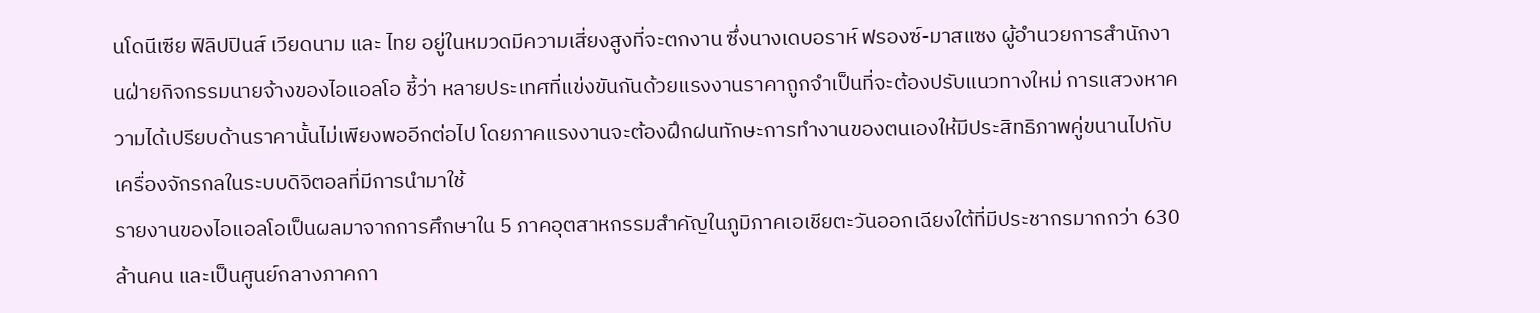นโดนีเซีย ฟิลิปปินส์ เวียดนาม และ ไทย อยู่ในหมวดมีความเสี่ยงสูงที่จะตกงาน ซึ่งนางเดบอราห์ ฟรองซ์-มาสแซง ผู้อำนวยการสำนักงานฝ่ายกิจกรรมนายจ้างของไอแอลโอ ชี้ว่า หลายประเทศที่แข่งขันกันด้วยแรงงานราคาถูกจำเป็นที่จะต้องปรับแนวทางใหม่ การแสวงหาความได้เปรียบด้านราคานั้นไม่เพียงพออีกต่อไป โดยภาคแรงงานจะต้องฝึกฝนทักษะการทำงานของตนเองให้มีประสิทธิภาพคู่ขนานไปกับเครื่องจักรกลในระบบดิจิตอลที่มีการนำมาใช้
รายงานของไอแอลโอเป็นผลมาจากการศึกษาใน 5 ภาคอุตสาหกรรมสำคัญในภูมิภาคเอเชียตะวันออกเฉียงใต้ที่มีประชากรมากกว่า 630 ล้านคน และเป็นศูนย์กลางภาคกา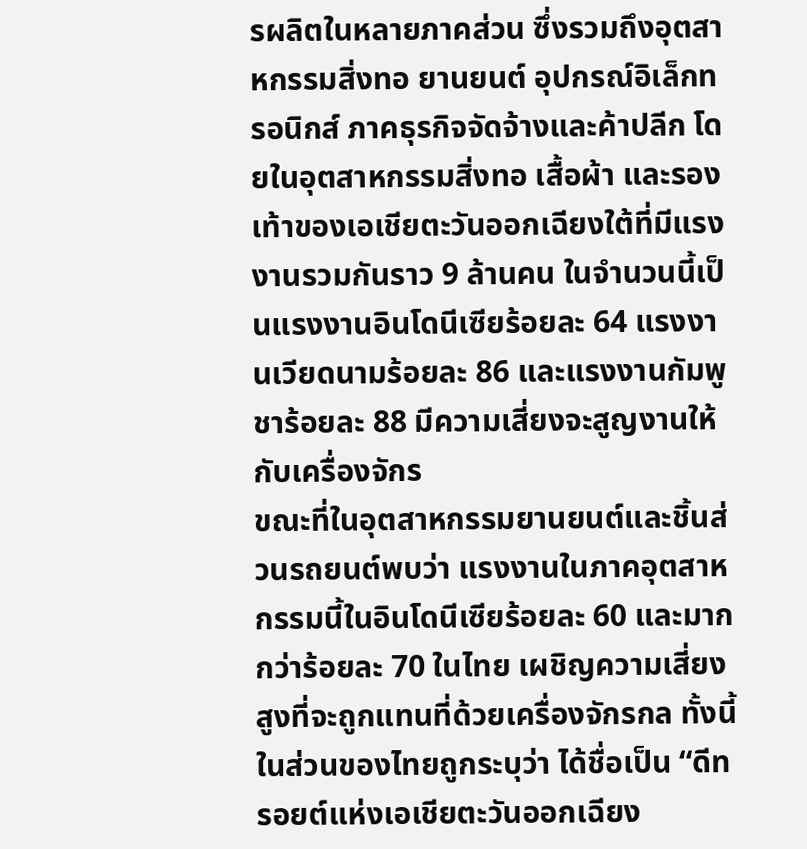รผลิตในหลายภาคส่วน ซึ่งรวมถึงอุตสาหกรรมสิ่งทอ ยานยนต์ อุปกรณ์อิเล็กทรอนิกส์ ภาคธุรกิจจัดจ้างและค้าปลีก โดยในอุตสาหกรรมสิ่งทอ เสื้อผ้า และรองเท้าของเอเชียตะวันออกเฉียงใต้ที่มีแรงงานรวมกันราว 9 ล้านคน ในจำนวนนี้เป็นแรงงานอินโดนีเซียร้อยละ 64 แรงงานเวียดนามร้อยละ 86 และแรงงานกัมพูชาร้อยละ 88 มีความเสี่ยงจะสูญงานให้กับเครื่องจักร
ขณะที่ในอุตสาหกรรมยานยนต์และชิ้นส่วนรถยนต์พบว่า แรงงานในภาคอุตสาหกรรมนี้ในอินโดนีเซียร้อยละ 60 และมากกว่าร้อยละ 70 ในไทย เผชิญความเสี่ยงสูงที่จะถูกแทนที่ด้วยเครื่องจักรกล ทั้งนี้ ในส่วนของไทยถูกระบุว่า ได้ชื่อเป็น “ดีทรอยต์แห่งเอเชียตะวันออกเฉียง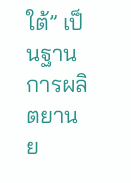ใต้” เป็นฐานการผลิตยานย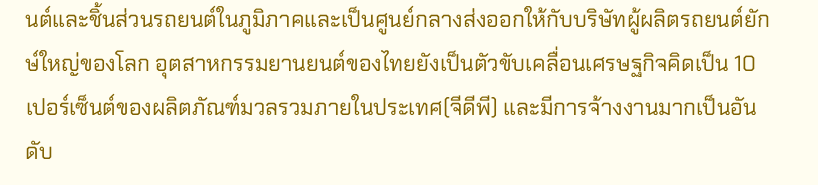นต์และชิ้นส่วนรถยนต์ในภูมิภาคและเป็นศูนย์กลางส่งออกให้กับบริษัทผู้ผลิตรถยนต์ยักษ์ใหญ่ของโลก อุตสาหกรรมยานยนต์ของไทยยังเป็นตัวขับเคลื่อนเศรษฐกิจคิดเป็น 10 เปอร์เซ็นต์ของผลิตภัณฑ์มวลรวมภายในประเทศ(จีดีพี) และมีการจ้างงานมากเป็นอันดับ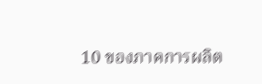10 ของภาคการผลิต